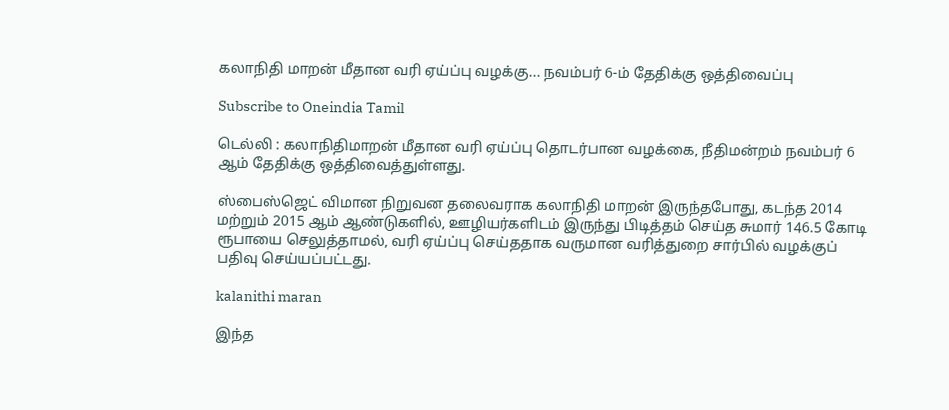கலாநிதி மாறன் மீதான வரி ஏய்ப்பு வழக்கு... நவம்பர் 6-ம் தேதிக்கு ஒத்திவைப்பு

Subscribe to Oneindia Tamil

டெல்லி : கலாநிதிமாறன் மீதான வரி ஏய்ப்பு தொடர்பான வழக்கை, நீதிமன்றம் நவம்பர் 6 ஆம் தேதிக்கு ஒத்திவைத்துள்ளது.

ஸ்பைஸ்ஜெட் விமான நிறுவன தலைவராக கலாநிதி மாறன் இருந்தபோது, கடந்த 2014 மற்றும் 2015 ஆம் ஆண்டுகளில், ஊழியர்களிடம் இருந்து பிடித்தம் செய்த சுமார் 146.5 கோடி ரூபாயை செலுத்தாமல், வரி ஏய்ப்பு செய்ததாக வருமான வரித்துறை சார்பில் வழக்குப் பதிவு செய்யப்பட்டது.

kalanithi maran

இந்த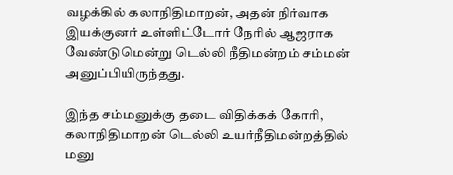வழக்கில் கலாநிதிமாறன், அதன் நிர்வாக இயக்குனர் உள்ளிட்டோர் நேரில் ஆஜராக வேண்டுமென்று டெல்லி நீதிமன்றம் சம்மன் அனுப்பியிருந்தது.

இந்த சம்மனுக்கு தடை விதிக்கக் கோரி, கலாநிதிமாறன் டெல்லி உயர்நீதிமன்றத்தில் மனு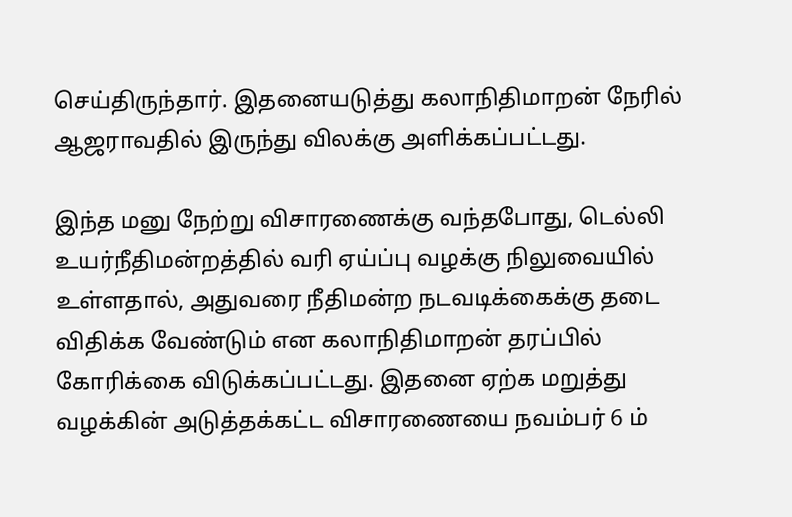செய்திருந்தார். இதனையடுத்து கலாநிதிமாறன் நேரில் ஆஜராவதில் இருந்து விலக்கு அளிக்கப்பட்டது.

இந்த மனு நேற்று விசாரணைக்கு வந்தபோது, டெல்லி உயர்நீதிமன்றத்தில் வரி ஏய்ப்பு வழக்கு நிலுவையில் உள்ளதால், அதுவரை நீதிமன்ற நடவடிக்கைக்கு தடை விதிக்க வேண்டும் என கலாநிதிமாறன் தரப்பில் கோரிக்கை விடுக்கப்பட்டது. இதனை ஏற்க மறுத்து வழக்கின் அடுத்தக்கட்ட விசாரணையை நவம்பர் 6 ம்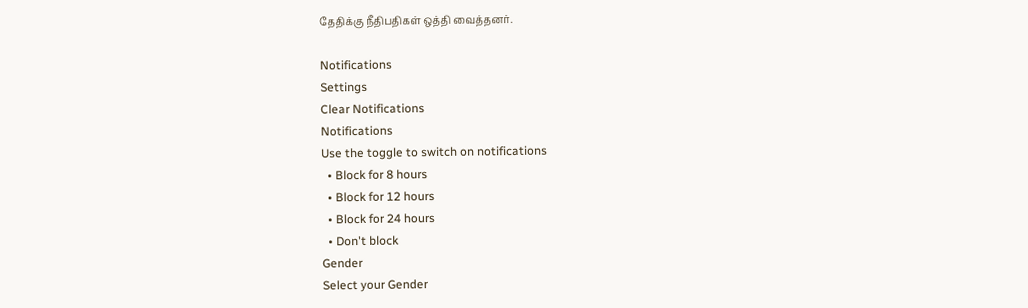தேதிக்கு நீதிபதிகள் ஒத்தி வைத்தனர்.

Notifications
Settings
Clear Notifications
Notifications
Use the toggle to switch on notifications
  • Block for 8 hours
  • Block for 12 hours
  • Block for 24 hours
  • Don't block
Gender
Select your Gender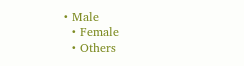• Male
  • Female
  • Others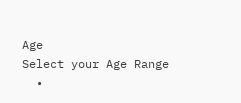Age
Select your Age Range
  •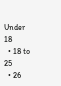Under 18
  • 18 to 25
  • 26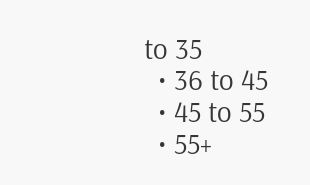to 35
  • 36 to 45
  • 45 to 55
  • 55+